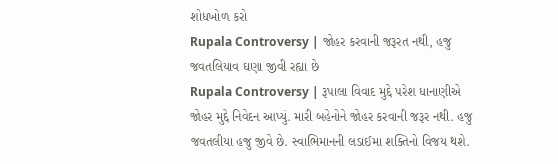શોધખોળ કરો
Rupala Controversy | જોહર કરવાની જરૂરત નથી, હજુ જવતલિયાવ ઘણા જીવી રહ્યા છે
Rupala Controversy | રૂપાલા વિવાદ મુદ્દે પરેશ ધાનાણીએ જોહર મુદ્દે નિવેદન આપ્યું. મારી બહેનોને જોહર કરવાની જરૂર નથી. હજુ જવતલીયા હજુ જીવે છે. સ્વાભિમાનની લડાઈમા શક્તિનો વિજય થશે.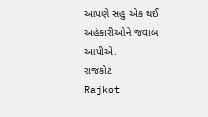આપણે સહુ એક થઈ અહંકારીઓને જવાબ આપીએ.
રાજકોટ
Rajkot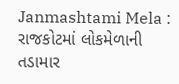Janmashtami Mela : રાજકોટમાં લોકમેળાની તડામાર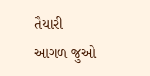તૈયારી
આગળ જુઓ